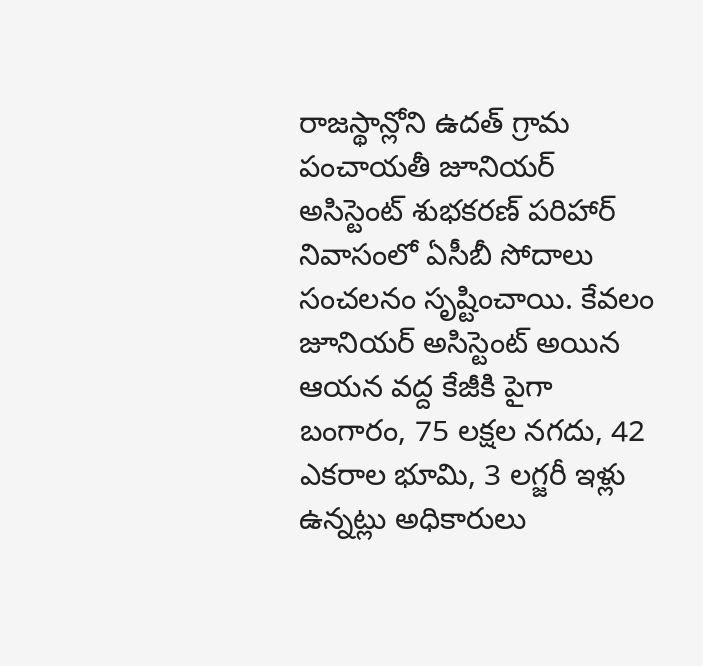రాజస్థాన్లోని ఉదత్ గ్రామ పంచాయతీ జూనియర్ అసిస్టెంట్ శుభకరణ్ పరిహార్ నివాసంలో ఏసీబీ సోదాలు సంచలనం సృష్టించాయి. కేవలం జూనియర్ అసిస్టెంట్ అయిన ఆయన వద్ద కేజీకి పైగా బంగారం, 75 లక్షల నగదు, 42 ఎకరాల భూమి, 3 లగ్జరీ ఇళ్లు ఉన్నట్లు అధికారులు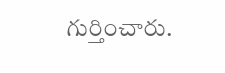గుర్తించారు.